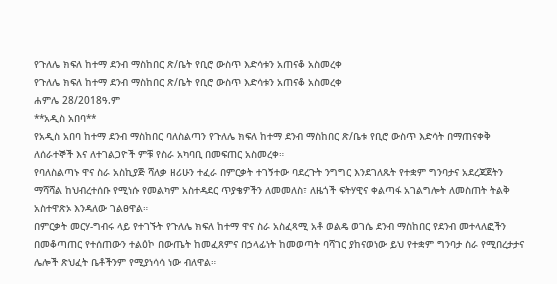የጉለሌ ክፍለ ከተማ ደንብ ማስከበር ጽ/ቤት የቢሮ ውስጥ እድሳቱን አጠናቆ አስመረቀ
የጉለሌ ክፍለ ከተማ ደንብ ማስከበር ጽ/ቤት የቢሮ ውስጥ እድሳቱን አጠናቆ አስመረቀ
ሐምሌ 28/2018ዓ.ም
**አዲስ አበባ**
የአዲስ አበባ ከተማ ደንብ ማስከበር ባለስልጣን የጉለሌ ክፍለ ከተማ ደንብ ማስከበር ጽ/ቤቱ የቢሮ ውስጥ እድሳት በማጠናቀቅ ለሰራተኞች እና ለተገልጋዮች ምቹ የስራ አካባቢ በመፍጠር አስመረቀ።
የባለስልጣኑ ዋና ስራ አስኪያጅ ሻለቃ ዘሪሁን ተፈራ በምርቃት ተገኝተው ባደረጉት ንግግር እንደገለጹት የተቋም ግንባታና አደረጃጀትን ማሻሻል ከህብረተሰቡ የሚነሱ የመልካም አስተዳደር ጥያቄዎችን ለመመለስ፣ ለዜጎች ፍትሃዊና ቀልጣፋ አገልግሎት ለመስጠት ትልቅ አስተዋጽኦ እንዳለው ገልፀዋል።
በምርቃት መርሃ-ግብሩ ላይ የተገኙት የጉለሌ ክፍለ ከተማ ዋና ስራ አስፈጻሚ አቶ ወልዴ ወገሴ ደንብ ማስከበር የደንብ መተላለፎችን በመቆጣጠር የተሰጠውን ተልዕኮ በውጤት ከመፈጸምና በኃላፊነት ከመወጣት ባሻገር ያከናወነው ይህ የተቋም ግንባታ ስራ የሚበረታታና ሌሎች ጽህፈት ቤቶችንም የሚያነሳሳ ነው ብለዋል።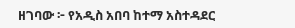ዘገባው ፦ የአዲስ አበባ ከተማ አስተዳደር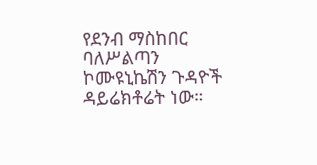የደንብ ማስከበር ባለሥልጣን ኮሙዩኒኬሽን ጉዳዮች ዳይሬክቶሬት ነው።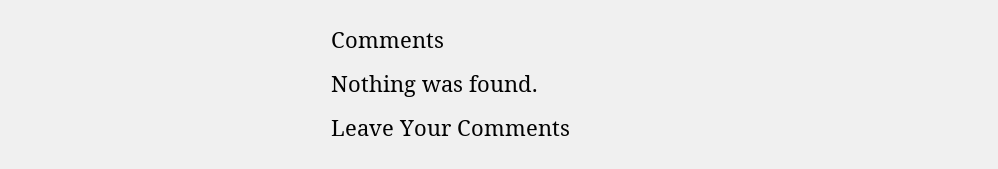Comments
Nothing was found.
Leave Your Comments